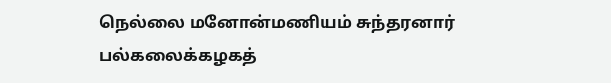நெல்லை மனோன்மணியம் சுந்தரனார் பல்கலைக்கழகத்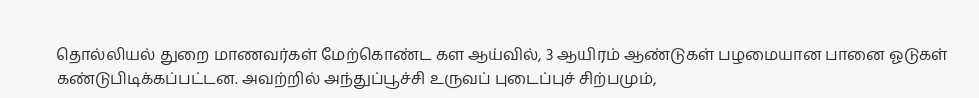தொல்லியல் துறை மாணவர்கள் மேற்கொண்ட கள ஆய்வில், 3 ஆயிரம் ஆண்டுகள் பழமையான பானை ஓடுகள் கண்டுபிடிக்கப்பட்டன. அவற்றில் அந்துப்பூச்சி உருவப் புடைப்புச் சிற்பமும்,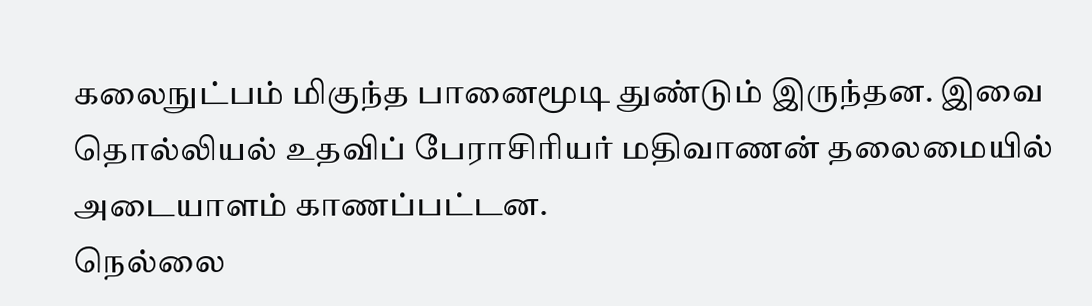கலைநுட்பம் மிகுந்த பானைமூடி துண்டும் இருந்தன. இவை தொல்லியல் உதவிப் பேராசிரியர் மதிவாணன் தலைமையில் அடையாளம் காணப்பட்டன.
நெல்லை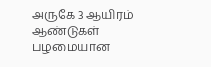அருகே 3 ஆயிரம் ஆண்டுகள் பழமையான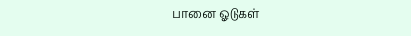பானை ஓடுகள்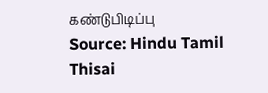கண்டுபிடிப்பு
Source: Hindu Tamil Thisai